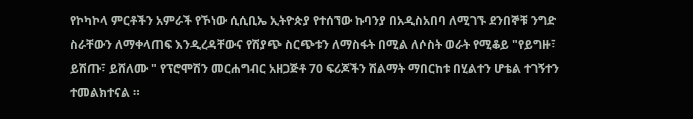የኮካኮላ ምርቶችን አምራች የኾነው ሲሲቢኤ ኢትዮጵያ የተሰኘው ኩባንያ በአዲስአበባ ለሚገኙ ደንበኞቹ ንግድ ስራቸውን ለማቀላጠፍ እንዲረዳቸውና የሽያጭ ስርጭቱን ለማስፋት በሚል ለሶስት ወራት የሚቆይ "የይግዙ፣ ይሽጡ፣ ይሸለሙ " የፕሮሞሽን መርሐግብር አዘጋጅቶ 70 ፍሪጆችን ሽልማት ማበርከቱ በሂልተን ሆቴል ተገኝተን ተመልክተናል ።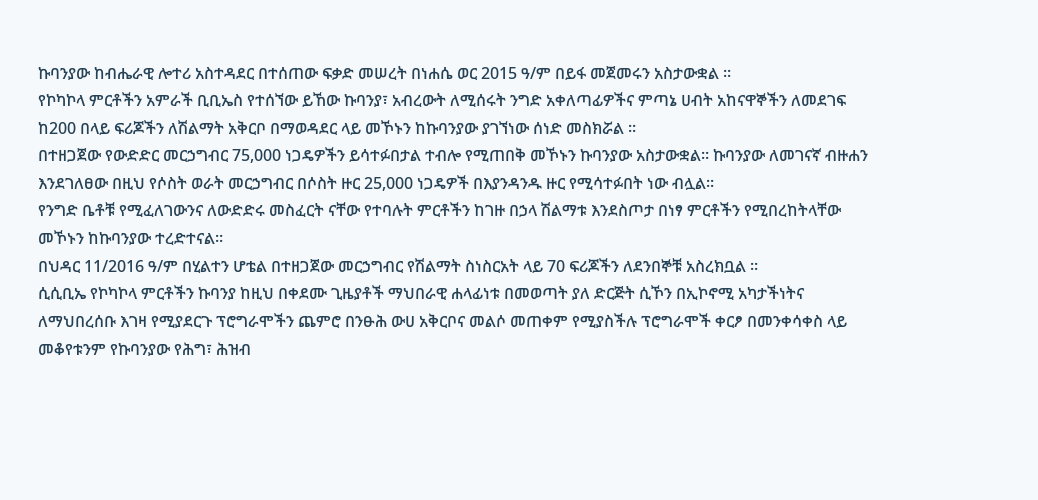ኩባንያው ከብሔራዊ ሎተሪ አስተዳደር በተሰጠው ፍቃድ መሠረት በነሐሴ ወር 2015 ዓ/ም በይፋ መጀመሩን አስታውቋል ።
የኮካኮላ ምርቶችን አምራች ቢቢኤስ የተሰኘው ይኸው ኩባንያ፣ አብረውት ለሚሰሩት ንግድ አቀለጣፊዎችና ምጣኔ ሀብት አከናዋኞችን ለመደገፍ ከ200 በላይ ፍሪጆችን ለሽልማት አቅርቦ በማወዳደር ላይ መኾኑን ከኩባንያው ያገኘነው ሰነድ መስክሯል ።
በተዘጋጀው የውድድር መርኃግብር 75,000 ነጋዴዎችን ይሳተፉበታል ተብሎ የሚጠበቅ መኾኑን ኩባንያው አስታውቋል። ኩባንያው ለመገናኛ ብዙሐን እንደገለፀው በዚህ የሶስት ወራት መርኃግብር በሶስት ዙር 25,000 ነጋዴዎች በእያንዳንዱ ዙር የሚሳተፉበት ነው ብሏል።
የንግድ ቤቶቹ የሚፈለገውንና ለውድድሩ መስፈርት ናቸው የተባሉት ምርቶችን ከገዙ በኃላ ሽልማቱ እንደስጦታ በነፃ ምርቶችን የሚበረከትላቸው መኾኑን ከኩባንያው ተረድተናል።
በህዳር 11/2016 ዓ/ም በሂልተን ሆቴል በተዘጋጀው መርኃግብር የሽልማት ስነስርአት ላይ 70 ፍሪጆችን ለደንበኞቹ አስረክቧል ።
ሲሲቢኤ የኮካኮላ ምርቶችን ኩባንያ ከዚህ በቀደሙ ጊዜያቶች ማህበራዊ ሐላፊነቱ በመወጣት ያለ ድርጅት ሲኾን በኢኮኖሚ አካታችነትና ለማህበረሰቡ እገዛ የሚያደርጉ ፕሮግራሞችን ጨምሮ በንፁሕ ውሀ አቅርቦና መልሶ መጠቀም የሚያስችሉ ፕሮግራሞች ቀርፆ በመንቀሳቀስ ላይ መቆየቱንም የኩባንያው የሕግ፣ ሕዝብ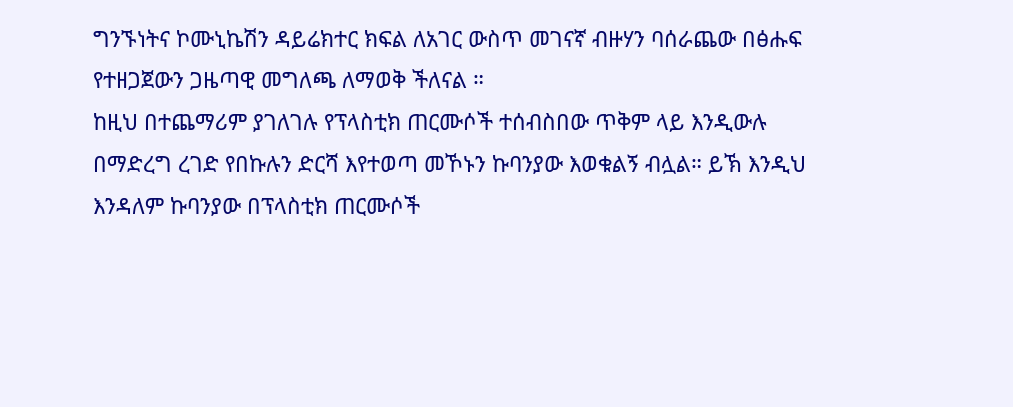ግንኙነትና ኮሙኒኬሽን ዳይሬክተር ክፍል ለአገር ውስጥ መገናኛ ብዙሃን ባሰራጨው በፅሑፍ የተዘጋጀውን ጋዜጣዊ መግለጫ ለማወቅ ችለናል ።
ከዚህ በተጨማሪም ያገለገሉ የፕላስቲክ ጠርሙሶች ተሰብስበው ጥቅም ላይ እንዲውሉ በማድረግ ረገድ የበኩሉን ድርሻ እየተወጣ መኾኑን ኩባንያው እወቁልኝ ብሏል። ይኽ እንዲህ እንዳለም ኩባንያው በፕላስቲክ ጠርሙሶች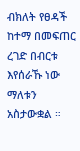ብክለት የፀዳች ከተማ በመፍጠር ረገድ በብርቱ እየሰራኹ ነው ማለቱን አስታውቋል ።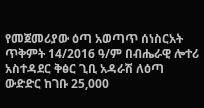የመጀመሪያው ዕጣ አወጣጥ ሰነስርአት ጥቅምት 14/2016 ዓ/ም በብሔራዊ ሎተሪ አስተዳደር ቅፅር ጊቢ አዳራሽ ለዕጣ ውድድር ከገቡ 25,000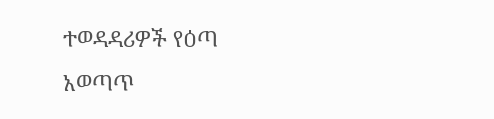ተወዳዳሪዎች የዕጣ አወጣጥ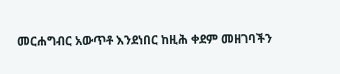መርሐግብር አውጥቶ እንደነበር ከዚሕ ቀደም መዘገባችን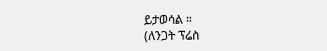ይታወሳል ።
(ለንጋት ፕሬስ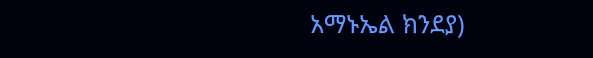አማኑኤል ክንደያ)